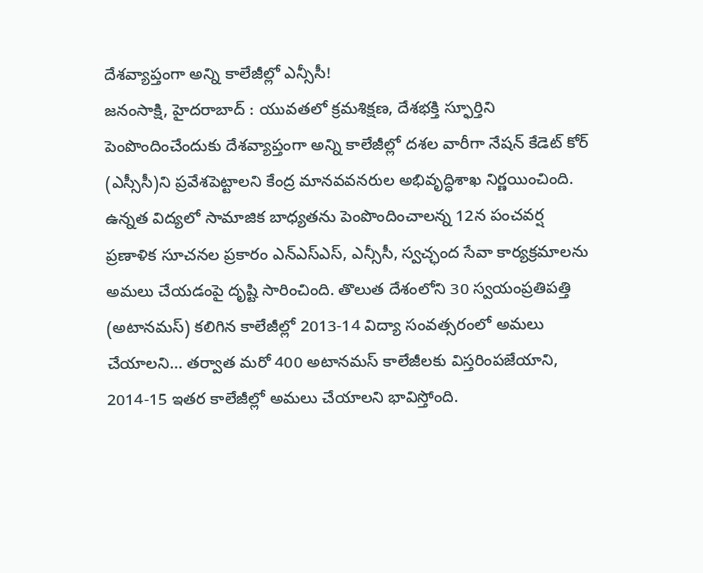దేశవ్యాప్తంగా అన్ని కాలేజీల్లో ఎన్సీసీ!
జనంసాక్షి, హైదరాబాద్ : యువతలో క్రమశిక్షణ, దేశభక్తి స్ఫూర్తిని పెంపొందించేందుకు దేశవ్యాప్తంగా అన్ని కాలేజీల్లో దశల వారీగా నేషన్ కేడెట్ కోర్ (ఎస్సీసీ)ని ప్రవేశపెట్టాలని కేంద్ర మానవవనరుల అభివృద్ధిశాఖ నిర్ణయించింది. ఉన్నత విద్యలో సామాజిక బాధ్యతను పెంపొందించాలన్న 12న పంచవర్ష ప్రణాళిక సూచనల ప్రకారం ఎన్ఎస్ఎస్, ఎన్సీసీ, స్వచ్ఛంద సేవా కార్యక్రమాలను అమలు చేయడంపై దృష్టి సారించింది. తొలుత దేశంలోని 30 స్వయంప్రతిపత్తి (అటానమస్) కలిగిన కాలేజీల్లో 2013-14 విద్యా సంవత్సరంలో అమలు చేయాలని… తర్వాత మరో 400 అటానమస్ కాలేజీలకు విస్తరింపజేయాని, 2014-15 ఇతర కాలేజీల్లో అమలు చేయాలని భావిస్తోంది.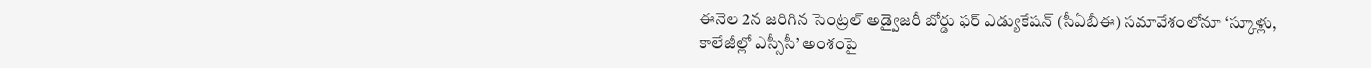ఈనెల 2న జరిగిన సెంట్రల్ అడ్వైజరీ బోర్డు ఫర్ ఎడ్యుకేషన్ (సీఏబీఈ) సమావేశంలోనూ ‘స్కూళ్లు, కాలేజీల్లో ఎస్సీసీ’ అంశంపై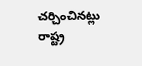చర్చించినట్లు రాష్ట్ర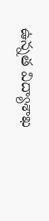ఉన్నత విద్యాశాఖ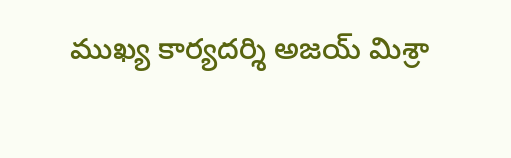ముఖ్య కార్యదర్శి అజయ్ మిశ్రా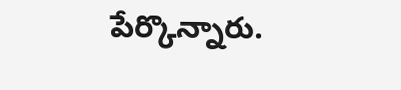పేర్కొన్నారు.